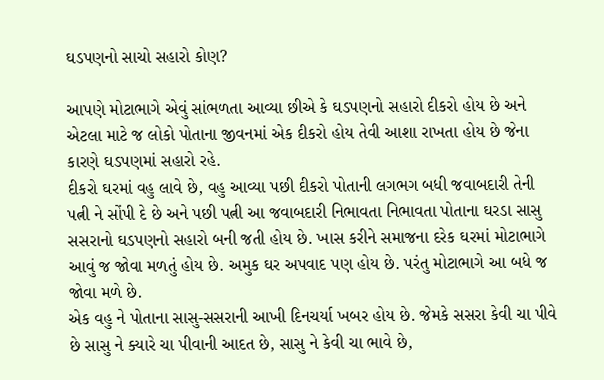ઘડપણનો સાચો સહારો કોણ?

આપણે મોટાભાગે એવું સાંભળતા આવ્યા છીએ કે ઘડપણનો સહારો દીકરો હોય છે અને એટલા માટે જ લોકો પોતાના જીવનમાં એક દીકરો હોય તેવી આશા રાખતા હોય છે જેના કારણે ઘડપણમાં સહારો રહે.
દીકરો ઘરમાં વહુ લાવે છે, વહુ આવ્યા પછી દીકરો પોતાની લગભગ બધી જવાબદારી તેની પત્ની ને સોંપી દે છે અને પછી પત્ની આ જવાબદારી નિભાવતા નિભાવતા પોતાના ઘરડા સાસુ સસરાનો ઘડપણનો સહારો બની જતી હોય છે. ખાસ કરીને સમાજના દરેક ઘરમાં મોટાભાગે આવું જ જોવા મળતું હોય છે. અમુક ઘર અપવાદ પણ હોય છે. પરંતુ મોટાભાગે આ બધે જ જોવા મળે છે.
એક વહુ ને પોતાના સાસુ-સસરાની આખી દિનચર્યા ખબર હોય છે. જેમકે સસરા કેવી ચા પીવે છે સાસુ ને ક્યારે ચા પીવાની આદત છે, સાસુ ને કેવી ચા ભાવે છે,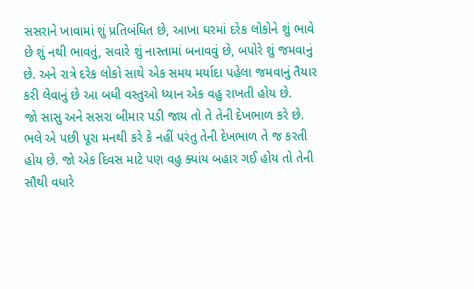સસરાને ખાવામાં શું પ્રતિબંધિત છે, આખા ઘરમાં દરેક લોકોને શું ભાવે છે શું નથી ભાવતું, સવારે શું નાસ્તામાં બનાવવું છે, બપોરે શું જમવાનું છે. અને રાત્રે દરેક લોકો સાથે એક સમય મર્યાદા પહેલા જમવાનું તૈયાર કરી લેવાનું છે આ બધી વસ્તુઓ ધ્યાન એક વહુ રાખતી હોય છે.
જો સાસુ અને સસરા બીમાર પડી જાય તો તે તેની દેખભાળ કરે છે. ભલે એ પછી પૂરા મનથી કરે કે નહીં પરંતુ તેની દેખભાળ તે જ કરતી હોય છે. જો એક દિવસ માટે પણ વહુ ક્યાંય બહાર ગઈ હોય તો તેની સૌથી વધારે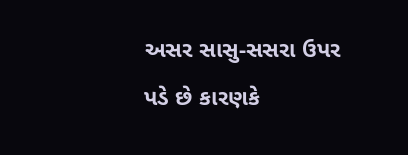અસર સાસુ-સસરા ઉપર પડે છે કારણકે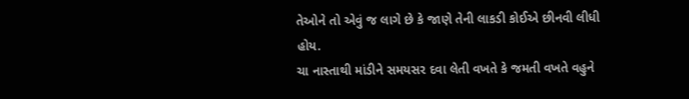તેઓને તો એવું જ લાગે છે કે જાણે તેની લાકડી કોઈએ છીનવી લીધી હોય.
ચા નાસ્તાથી માંડીને સમયસર દવા લેતી વખતે કે જમતી વખતે વહુને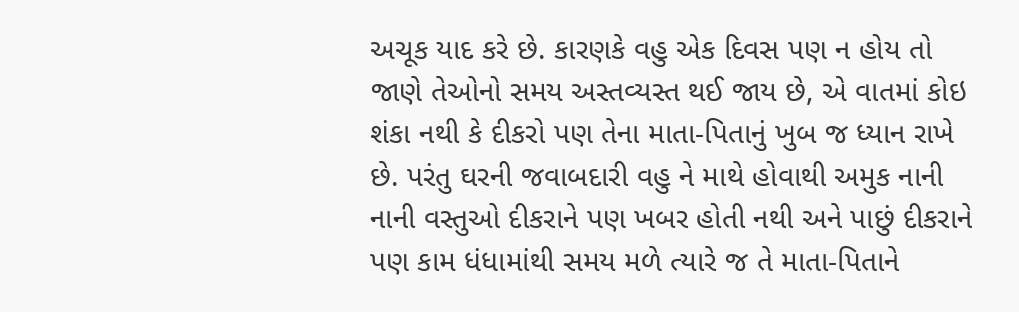અચૂક યાદ કરે છે. કારણકે વહુ એક દિવસ પણ ન હોય તો જાણે તેઓનો સમય અસ્તવ્યસ્ત થઈ જાય છે, એ વાતમાં કોઇ શંકા નથી કે દીકરો પણ તેના માતા-પિતાનું ખુબ જ ધ્યાન રાખે છે. પરંતુ ઘરની જવાબદારી વહુ ને માથે હોવાથી અમુક નાની નાની વસ્તુઓ દીકરાને પણ ખબર હોતી નથી અને પાછું દીકરાને પણ કામ ધંધામાંથી સમય મળે ત્યારે જ તે માતા-પિતાને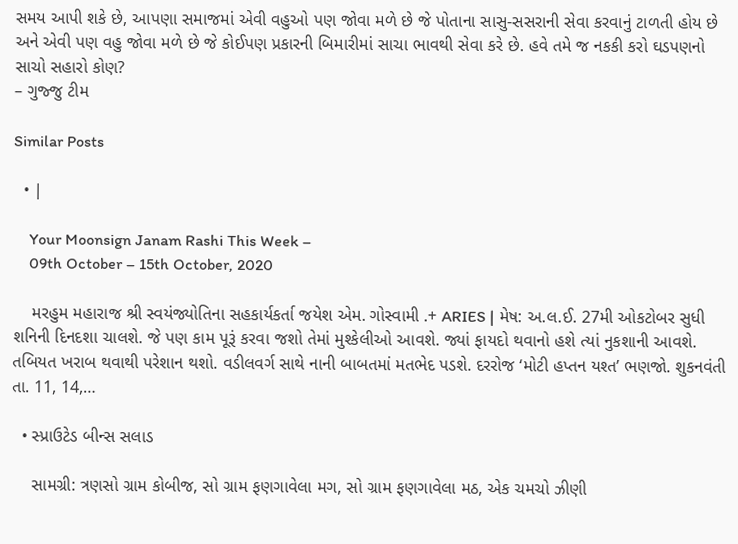સમય આપી શકે છે, આપણા સમાજમાં એવી વહુઓ પણ જોવા મળે છે જે પોતાના સાસુ-સસરાની સેવા કરવાનું ટાળતી હોય છે અને એવી પણ વહુ જોવા મળે છે જે કોઈપણ પ્રકારની બિમારીમાં સાચા ભાવથી સેવા કરે છે. હવે તમે જ નકકી કરો ઘડપણનો સાચો સહારો કોણ?
– ગુજ્જુ ટીમ

Similar Posts

  • |

    Your Moonsign Janam Rashi This Week –
    09th October – 15th October, 2020

    મરહુમ મહારાજ શ્રી સ્વયંજ્યોતિના સહકાર્યકર્તા જયેશ એમ. ગોસ્વામી .+ ARIES | મેષ: અ.લ.ઈ. 27મી ઓકટોબર સુધી શનિની દિનદશા ચાલશે. જે પણ કામ પૂરૂં કરવા જશો તેમાં મુશ્કેલીઓ આવશે. જ્યાં ફાયદો થવાનો હશે ત્યાં નુકશાની આવશે. તબિયત ખરાબ થવાથી પરેશાન થશો. વડીલવર્ગ સાથે નાની બાબતમાં મતભેદ પડશે. દરરોજ ‘મોટી હપ્તન યશ્ત’ ભણજો. શુકનવંતી તા. 11, 14,…

  • સ્પ્રાઉટેડ બીન્સ સલાડ

    સામગ્રી: ત્રણસો ગ્રામ કોબીજ, સો ગ્રામ ફણગાવેલા મગ, સો ગ્રામ ફણગાવેલા મઠ, એક ચમચો ઝીણી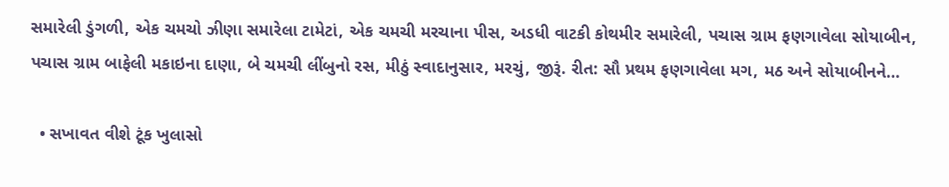સમારેલી ડુંગળી, એક ચમચો ઝીણા સમારેલા ટામેટાં, એક ચમચી મરચાના પીસ, અડધી વાટકી કોથમીર સમારેલી, પચાસ ગ્રામ ફણગાવેલા સોયાબીન, પચાસ ગ્રામ બાફેલી મકાઇના દાણા, બે ચમચી લીંબુનો રસ, મીઠું સ્વાદાનુસાર, મરચું, જીરૂં. રીત: સૌ પ્રથમ ફણગાવેલા મગ, મઠ અને સોયાબીનને…

  • સખાવત વીશે ટૂંક ખુલાસો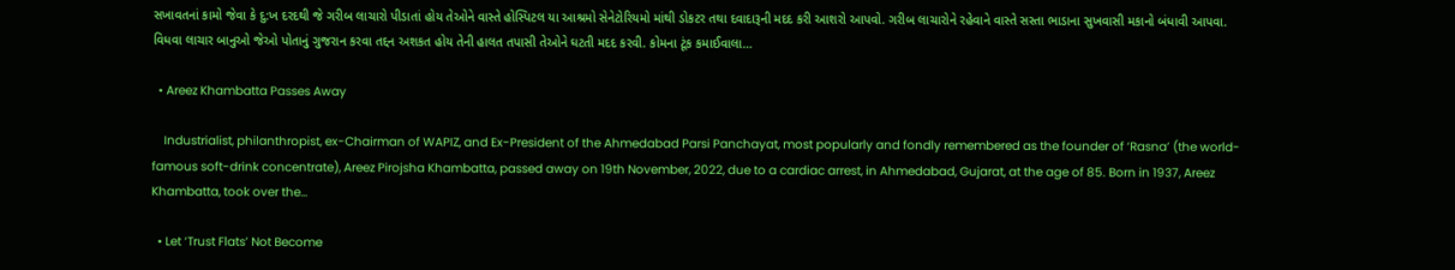સખાવતનાં કામો જેવા કે દુ:ખ દરદથી જે ગરીબ લાચારો પીડાતાં હોય તેઓને વાસ્તે હોસ્પિટલ યા આશ્રમો સેનેટોરિયમો માંથી ડોકટર તથા દવાદારૂની મદદ કરી આશરો આપવો. ગરીબ લાચારોને રહેવાને વાસ્તે સસ્તા ભાડાના સુખવાસી મકાનો બંધાવી આપવા. વિધવા લાચાર બાનુઓ જેઓ પોતાનું ગુજરાન કરવા તદ્દન અશકત હોય તેની હાલત તપાસી તેઓને ઘટતી મદદ કરવી. કોમના ટૂંક કમાઈવાલા…

  • Areez Khambatta Passes Away

    Industrialist, philanthropist, ex-Chairman of WAPIZ, and Ex-President of the Ahmedabad Parsi Panchayat, most popularly and fondly remembered as the founder of ‘Rasna’ (the world-famous soft-drink concentrate), Areez Pirojsha Khambatta, passed away on 19th November, 2022, due to a cardiac arrest, in Ahmedabad, Gujarat, at the age of 85. Born in 1937, Areez Khambatta, took over the…

  • Let ‘Trust Flats’ Not Become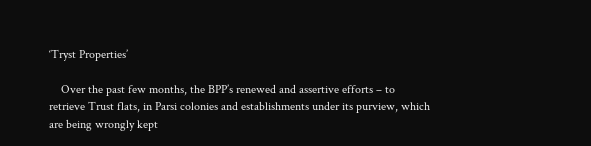‘Tryst Properties’

    Over the past few months, the BPP’s renewed and assertive efforts – to retrieve Trust flats, in Parsi colonies and establishments under its purview, which are being wrongly kept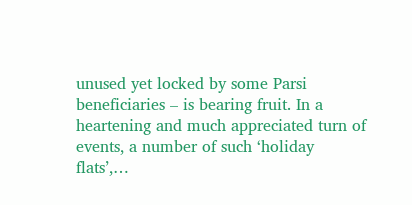unused yet locked by some Parsi beneficiaries – is bearing fruit. In a heartening and much appreciated turn of events, a number of such ‘holiday flats’,…